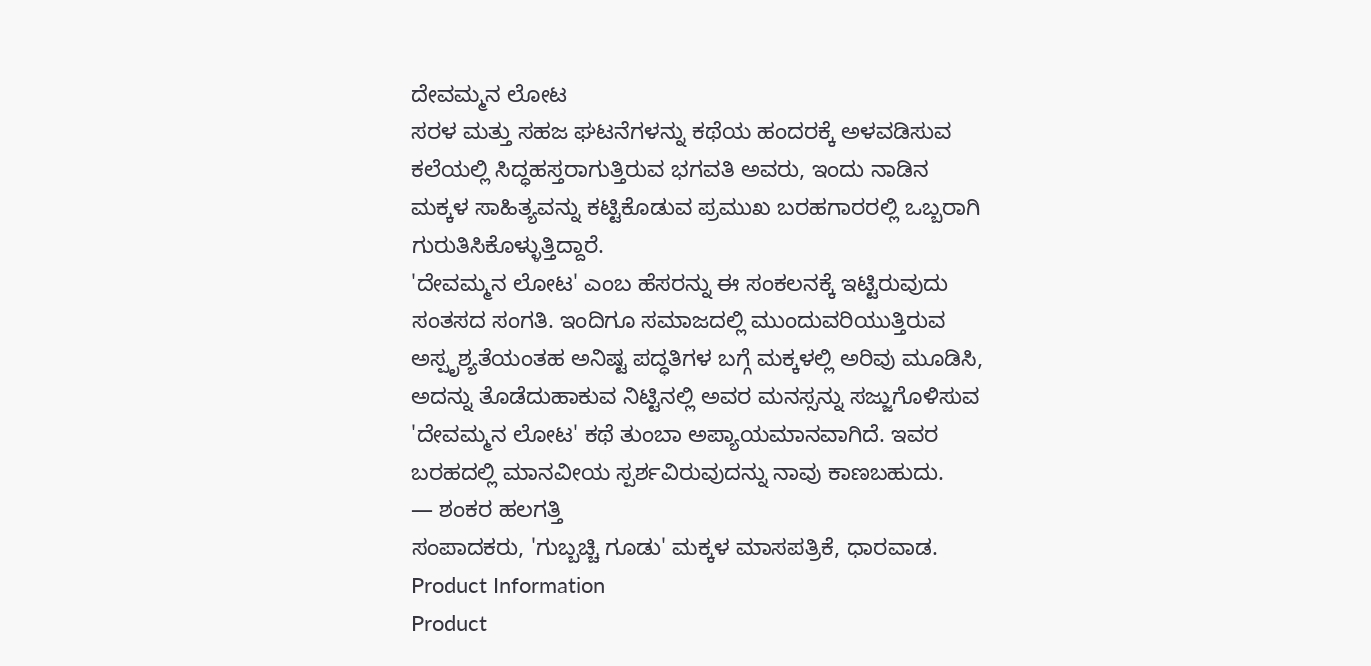ದೇವಮ್ಮನ ಲೋಟ
ಸರಳ ಮತ್ತು ಸಹಜ ಘಟನೆಗಳನ್ನು ಕಥೆಯ ಹಂದರಕ್ಕೆ ಅಳವಡಿಸುವ ಕಲೆಯಲ್ಲಿ ಸಿದ್ಧಹಸ್ತರಾಗುತ್ತಿರುವ ಭಗವತಿ ಅವರು, ಇಂದು ನಾಡಿನ ಮಕ್ಕಳ ಸಾಹಿತ್ಯವನ್ನು ಕಟ್ಟಿಕೊಡುವ ಪ್ರಮುಖ ಬರಹಗಾರರಲ್ಲಿ ಒಬ್ಬರಾಗಿ ಗುರುತಿಸಿಕೊಳ್ಳುತ್ತಿದ್ದಾರೆ.
'ದೇವಮ್ಮನ ಲೋಟ' ಎಂಬ ಹೆಸರನ್ನು ಈ ಸಂಕಲನಕ್ಕೆ ಇಟ್ಟಿರುವುದು ಸಂತಸದ ಸಂಗತಿ. ಇಂದಿಗೂ ಸಮಾಜದಲ್ಲಿ ಮುಂದುವರಿಯುತ್ತಿರುವ ಅಸ್ಪೃಶ್ಯತೆಯಂತಹ ಅನಿಷ್ಟ ಪದ್ಧತಿಗಳ ಬಗ್ಗೆ ಮಕ್ಕಳಲ್ಲಿ ಅರಿವು ಮೂಡಿಸಿ, ಅದನ್ನು ತೊಡೆದುಹಾಕುವ ನಿಟ್ಟಿನಲ್ಲಿ ಅವರ ಮನಸ್ಸನ್ನು ಸಜ್ಜುಗೊಳಿಸುವ 'ದೇವಮ್ಮನ ಲೋಟ' ಕಥೆ ತುಂಬಾ ಅಪ್ಯಾಯಮಾನವಾಗಿದೆ. ಇವರ ಬರಹದಲ್ಲಿ ಮಾನವೀಯ ಸ್ಪರ್ಶವಿರುವುದನ್ನು ನಾವು ಕಾಣಬಹುದು.
— ಶಂಕರ ಹಲಗತ್ತಿ
ಸಂಪಾದಕರು, 'ಗುಬ್ಬಚ್ಚಿ ಗೂಡು' ಮಕ್ಕಳ ಮಾಸಪತ್ರಿಕೆ, ಧಾರವಾಡ.
Product Information
Product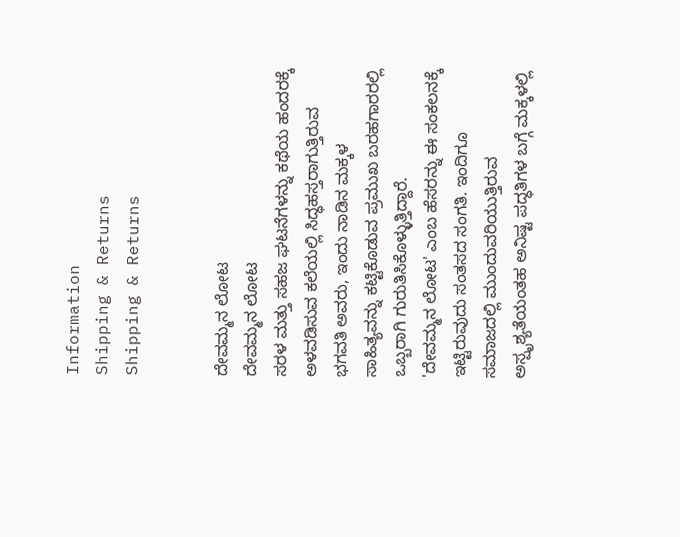Information
Shipping & Returns
Shipping & Returns


ದೇವಮ್ಮನ ಲೋಟ
ದೇವಮ್ಮನ ಲೋಟ
ಸರಳ ಮತ್ತು ಸಹಜ ಘಟನೆಗಳನ್ನು ಕಥೆಯ ಹಂದರಕ್ಕೆ ಅಳವಡಿಸುವ ಕಲೆಯಲ್ಲಿ ಸಿದ್ಧಹಸ್ತರಾಗುತ್ತಿರುವ ಭಗವತಿ ಅವರು, ಇಂದು ನಾಡಿನ ಮಕ್ಕಳ ಸಾಹಿತ್ಯವನ್ನು ಕಟ್ಟಿಕೊಡುವ ಪ್ರಮುಖ ಬರಹಗಾರರಲ್ಲಿ ಒಬ್ಬರಾಗಿ ಗುರುತಿಸಿಕೊಳ್ಳುತ್ತಿದ್ದಾರೆ.
'ದೇವಮ್ಮನ ಲೋಟ' ಎಂಬ ಹೆಸರನ್ನು ಈ ಸಂಕಲನಕ್ಕೆ ಇಟ್ಟಿರುವುದು ಸಂತಸದ ಸಂಗತಿ. ಇಂದಿಗೂ ಸಮಾಜದಲ್ಲಿ ಮುಂದುವರಿಯುತ್ತಿರುವ ಅಸ್ಪೃಶ್ಯತೆಯಂತಹ ಅನಿಷ್ಟ ಪದ್ಧತಿಗಳ ಬಗ್ಗೆ ಮಕ್ಕಳಲ್ಲಿ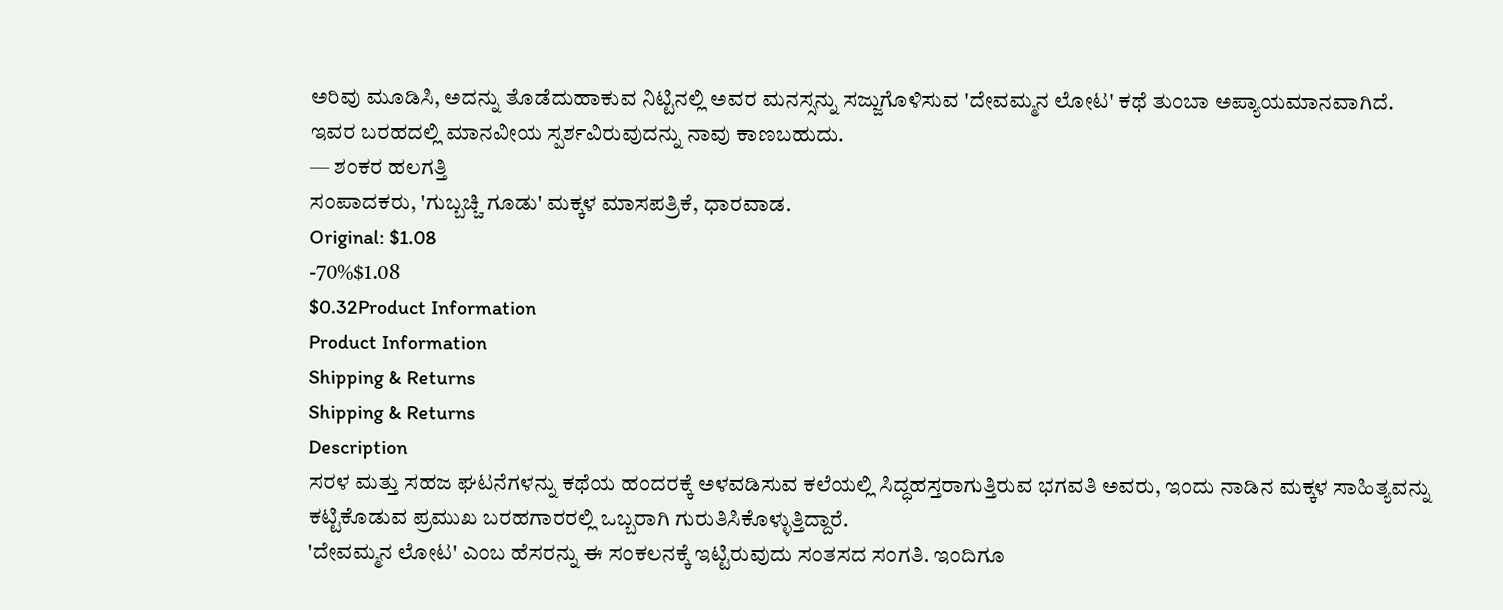ಅರಿವು ಮೂಡಿಸಿ, ಅದನ್ನು ತೊಡೆದುಹಾಕುವ ನಿಟ್ಟಿನಲ್ಲಿ ಅವರ ಮನಸ್ಸನ್ನು ಸಜ್ಜುಗೊಳಿಸುವ 'ದೇವಮ್ಮನ ಲೋಟ' ಕಥೆ ತುಂಬಾ ಅಪ್ಯಾಯಮಾನವಾಗಿದೆ. ಇವರ ಬರಹದಲ್ಲಿ ಮಾನವೀಯ ಸ್ಪರ್ಶವಿರುವುದನ್ನು ನಾವು ಕಾಣಬಹುದು.
— ಶಂಕರ ಹಲಗತ್ತಿ
ಸಂಪಾದಕರು, 'ಗುಬ್ಬಚ್ಚಿ ಗೂಡು' ಮಕ್ಕಳ ಮಾಸಪತ್ರಿಕೆ, ಧಾರವಾಡ.
Original: $1.08
-70%$1.08
$0.32Product Information
Product Information
Shipping & Returns
Shipping & Returns
Description
ಸರಳ ಮತ್ತು ಸಹಜ ಘಟನೆಗಳನ್ನು ಕಥೆಯ ಹಂದರಕ್ಕೆ ಅಳವಡಿಸುವ ಕಲೆಯಲ್ಲಿ ಸಿದ್ಧಹಸ್ತರಾಗುತ್ತಿರುವ ಭಗವತಿ ಅವರು, ಇಂದು ನಾಡಿನ ಮಕ್ಕಳ ಸಾಹಿತ್ಯವನ್ನು ಕಟ್ಟಿಕೊಡುವ ಪ್ರಮುಖ ಬರಹಗಾರರಲ್ಲಿ ಒಬ್ಬರಾಗಿ ಗುರುತಿಸಿಕೊಳ್ಳುತ್ತಿದ್ದಾರೆ.
'ದೇವಮ್ಮನ ಲೋಟ' ಎಂಬ ಹೆಸರನ್ನು ಈ ಸಂಕಲನಕ್ಕೆ ಇಟ್ಟಿರುವುದು ಸಂತಸದ ಸಂಗತಿ. ಇಂದಿಗೂ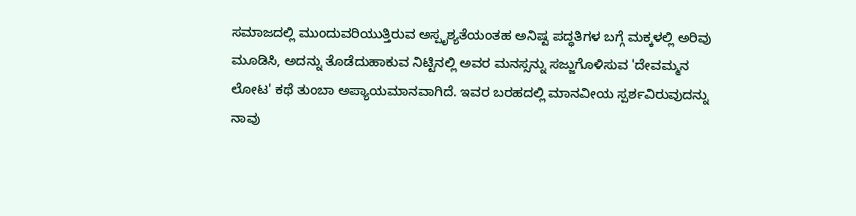ಸಮಾಜದಲ್ಲಿ ಮುಂದುವರಿಯುತ್ತಿರುವ ಅಸ್ಪೃಶ್ಯತೆಯಂತಹ ಅನಿಷ್ಟ ಪದ್ಧತಿಗಳ ಬಗ್ಗೆ ಮಕ್ಕಳಲ್ಲಿ ಅರಿವು ಮೂಡಿಸಿ, ಅದನ್ನು ತೊಡೆದುಹಾಕುವ ನಿಟ್ಟಿನಲ್ಲಿ ಅವರ ಮನಸ್ಸನ್ನು ಸಜ್ಜುಗೊಳಿಸುವ 'ದೇವಮ್ಮನ ಲೋಟ' ಕಥೆ ತುಂಬಾ ಅಪ್ಯಾಯಮಾನವಾಗಿದೆ. ಇವರ ಬರಹದಲ್ಲಿ ಮಾನವೀಯ ಸ್ಪರ್ಶವಿರುವುದನ್ನು ನಾವು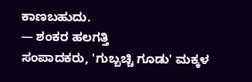ಕಾಣಬಹುದು.
— ಶಂಕರ ಹಲಗತ್ತಿ
ಸಂಪಾದಕರು, 'ಗುಬ್ಬಚ್ಚಿ ಗೂಡು' ಮಕ್ಕಳ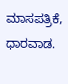ಮಾಸಪತ್ರಿಕೆ, ಧಾರವಾಡ.